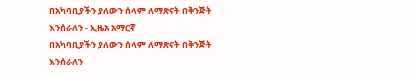በአካባቢያችን ያለውን ሰላም ለማጽናት በቅንጅት እንሰራለን - ኢዜአ አማርኛ
በአካባቢያችን ያለውን ሰላም ለማጽናት በቅንጅት እንሰራለን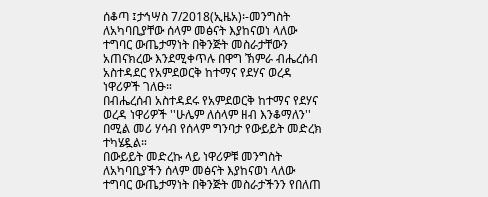ሰቆጣ ፤ታኅሣስ 7/2018(ኢዜአ)፡-መንግስት ለአካባቢያቸው ሰላም መፅናት እያከናወነ ላለው ተግባር ውጤታማነት በቅንጅት መስራታቸውን አጠናክረው እንደሚቀጥሉ በዋግ ኽምራ ብሔረሰብ አስተዳደር የአምደወርቅ ከተማና የደሃና ወረዳ ነዋሪዎች ገለፁ።
በብሔረሰብ አስተዳደሩ የአምደወርቅ ከተማና የደሃና ወረዳ ነዋሪዎች ''ሁሌም ለሰላም ዘብ እንቆማለን'' በሚል መሪ ሃሳብ የሰላም ግንባታ የውይይት መድረክ ተካሄዷል።
በውይይት መድረኩ ላይ ነዋሪዎቹ መንግስት ለአካባቢያችን ሰላም መፅናት እያከናወነ ላለው ተግባር ውጤታማነት በቅንጅት መስራታችንን የበለጠ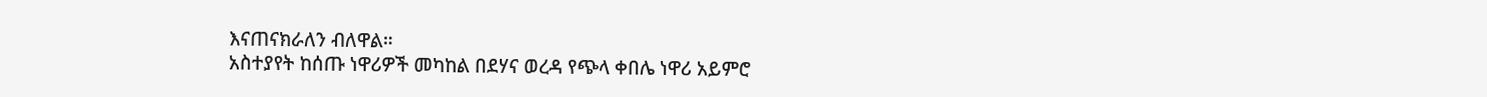እናጠናክራለን ብለዋል።
አስተያየት ከሰጡ ነዋሪዎች መካከል በደሃና ወረዳ የጭላ ቀበሌ ነዋሪ አይምሮ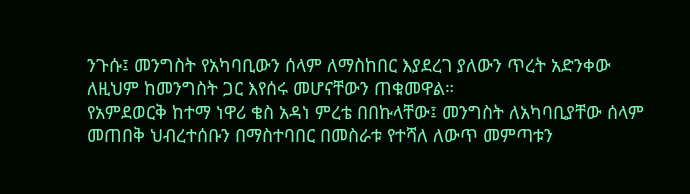ንጉሱ፤ መንግስት የአካባቢውን ሰላም ለማስከበር እያደረገ ያለውን ጥረት አድንቀው ለዚህም ከመንግስት ጋር እየሰሩ መሆናቸውን ጠቁመዋል።
የአምደወርቅ ከተማ ነዋሪ ቄስ አዳነ ምረቴ በበኩላቸው፤ መንግስት ለአካባቢያቸው ሰላም መጠበቅ ህብረተሰቡን በማስተባበር በመስራቱ የተሻለ ለውጥ መምጣቱን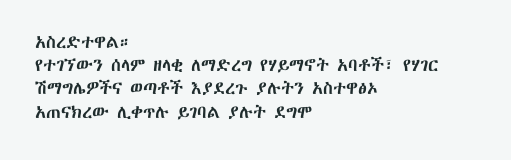አስረድተዋል።
የተገኘውን ሰላም ዘላቂ ለማድረግ የሃይማኖት አባቶች፣ የሃገር ሽማግሌዎችና ወጣቶች እያደረጉ ያሉትን አስተዋፅኦ አጠናክረው ሊቀጥሉ ይገባል ያሉት ደግሞ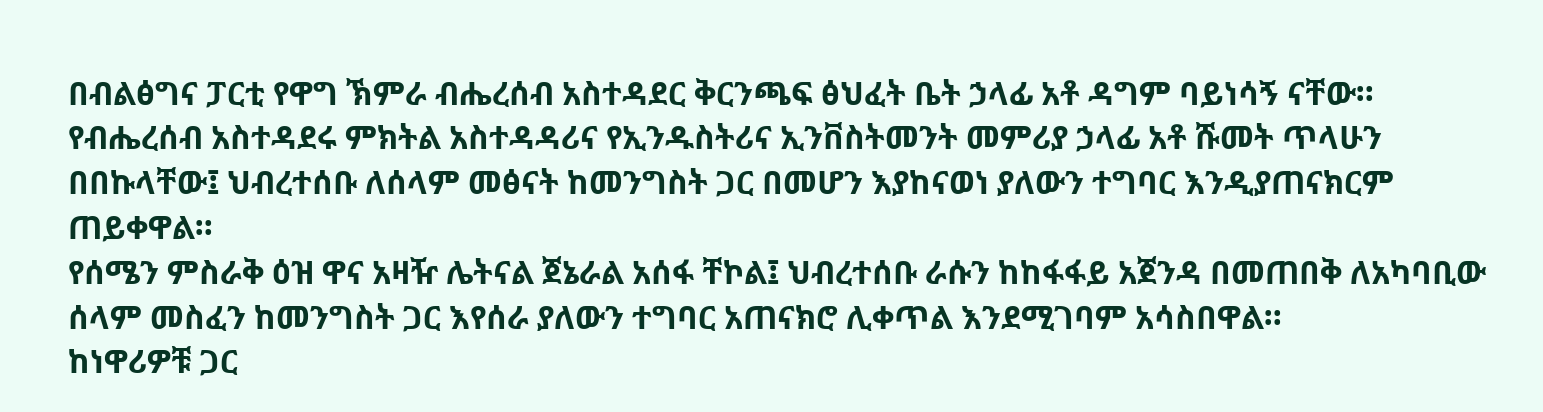በብልፅግና ፓርቲ የዋግ ኽምራ ብሔረሰብ አስተዳደር ቅርንጫፍ ፅህፈት ቤት ኃላፊ አቶ ዳግም ባይነሳኝ ናቸው።
የብሔረሰብ አስተዳደሩ ምክትል አስተዳዳሪና የኢንዱስትሪና ኢንቨስትመንት መምሪያ ኃላፊ አቶ ሹመት ጥላሁን በበኩላቸው፤ ህብረተሰቡ ለሰላም መፅናት ከመንግስት ጋር በመሆን እያከናወነ ያለውን ተግባር እንዲያጠናክርም ጠይቀዋል።
የሰሜን ምስራቅ ዕዝ ዋና አዛዥ ሌትናል ጀኔራል አሰፋ ቸኮል፤ ህብረተሰቡ ራሱን ከከፋፋይ አጀንዳ በመጠበቅ ለአካባቢው ሰላም መስፈን ከመንግስት ጋር እየሰራ ያለውን ተግባር አጠናክሮ ሊቀጥል እንደሚገባም አሳስበዋል።
ከነዋሪዎቹ ጋር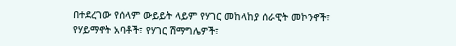በተደረገው የሰላም ውይይት ላይም የሃገር መከላከያ ሰራዊት መኮንኖች፣ የሃይማኖት አባቶች፣ የሃገር ሽማግሌዎች፣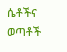ሴቶችና ወጣቶች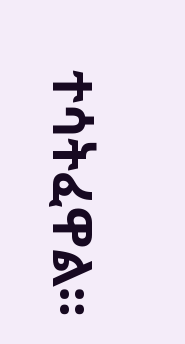ተሳትፈዋል።